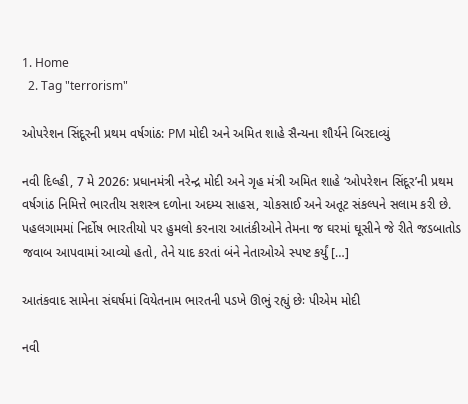1. Home
  2. Tag "terrorism"

ઓપરેશન સિંદૂરની પ્રથમ વર્ષગાંઠ: PM મોદી અને અમિત શાહે સૈન્યના શૌર્યને બિરદાવ્યું

નવી દિલ્હી, 7 મે 2026: પ્રધાનમંત્રી નરેન્દ્ર મોદી અને ગૃહ મંત્રી અમિત શાહે ‘ઓપરેશન સિંદૂર’ની પ્રથમ વર્ષગાંઠ નિમિત્તે ભારતીય સશસ્ત્ર દળોના અદમ્ય સાહસ, ચોકસાઈ અને અતૂટ સંકલ્પને સલામ કરી છે. પહલગામમાં નિર્દોષ ભારતીયો પર હુમલો કરનારા આતંકીઓને તેમના જ ઘરમાં ઘૂસીને જે રીતે જડબાતોડ જવાબ આપવામાં આવ્યો હતો, તેને યાદ કરતાં બંને નેતાઓએ સ્પષ્ટ કર્યું […]

આતંકવાદ સામેના સંઘર્ષમાં વિયેતનામ ભારતની પડખે ઊભું રહ્યું છેઃ પીએમ મોદી

નવી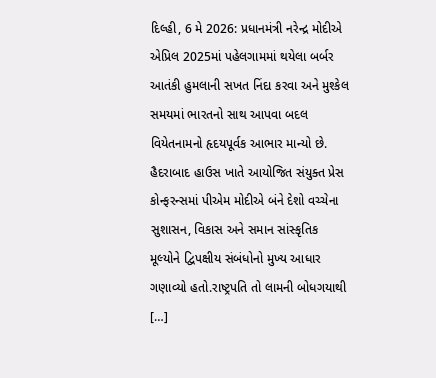દિલ્હી, 6 મે 2026: પ્રધાનમંત્રી નરેન્દ્ર મોદીએ એપ્રિલ 2025માં પહેલગામમાં થયેલા બર્બર આતંકી હુમલાની સખત નિંદા કરવા અને મુશ્કેલ સમયમાં ભારતનો સાથ આપવા બદલ વિયેતનામનો હૃદયપૂર્વક આભાર માન્યો છે. હૈદરાબાદ હાઉસ ખાતે આયોજિત સંયુક્ત પ્રેસ કોન્ફરન્સમાં પીએમ મોદીએ બંને દેશો વચ્ચેના સુશાસન, વિકાસ અને સમાન સાંસ્કૃતિક મૂલ્યોને દ્વિપક્ષીય સંબંધોનો મુખ્ય આધાર ગણાવ્યો હતો.રાષ્ટ્રપતિ તો લામની બોધગયાથી […]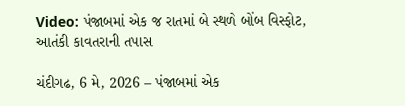Video: પંજાબમાં એક જ રાતમાં બે સ્થળે બોંબ વિસ્ફોટ, આતંકી કાવતરાની તપાસ

ચંદીગઢ, 6 મે, 2026 – પંજાબમાં એક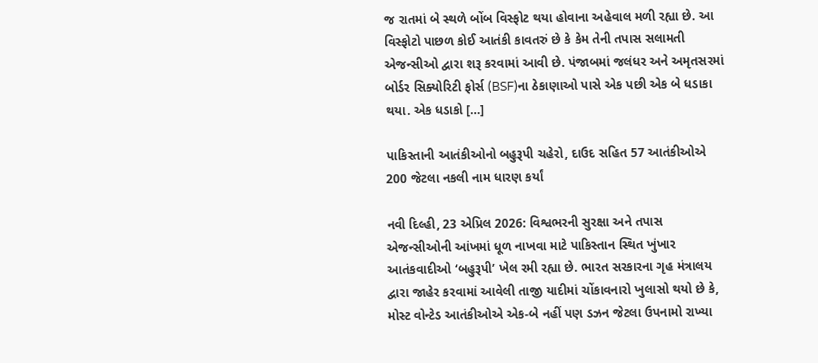જ રાતમાં બે સ્થળે બોંબ વિસ્ફોટ થયા હોવાના અહેવાલ મળી રહ્યા છે. આ વિસ્ફોટો પાછળ કોઈ આતંકી કાવતરું છે કે કેમ તેની તપાસ સલામતી એજન્સીઓ દ્વારા શરૂ કરવામાં આવી છે. પંજાબમાં જલંધર અને અમૃતસરમાં બોર્ડર સિક્યોરિટી ફોર્સ (BSF)ના ઠેકાણાઓ પાસે એક પછી એક બે ધડાકા થયા. એક ધડાકો […]

પાકિસ્તાની આતંકીઓનો બહુરૂપી ચહેરો, દાઉદ સહિત 57 આતંકીઓએ 200 જેટલા નકલી નામ ધારણ કર્યાં

નવી દિલ્હી, 23 એપ્રિલ 2026: વિશ્વભરની સુરક્ષા અને તપાસ એજન્સીઓની આંખમાં ધૂળ નાખવા માટે પાકિસ્તાન સ્થિત ખુંખાર આતંકવાદીઓ ‘બહુરૂપી’ ખેલ રમી રહ્યા છે. ભારત સરકારના ગૃહ મંત્રાલય દ્વારા જાહેર કરવામાં આવેલી તાજી યાદીમાં ચોંકાવનારો ખુલાસો થયો છે કે, મોસ્ટ વોન્ટેડ આતંકીઓએ એક-બે નહીં પણ ડઝન જેટલા ઉપનામો રાખ્યા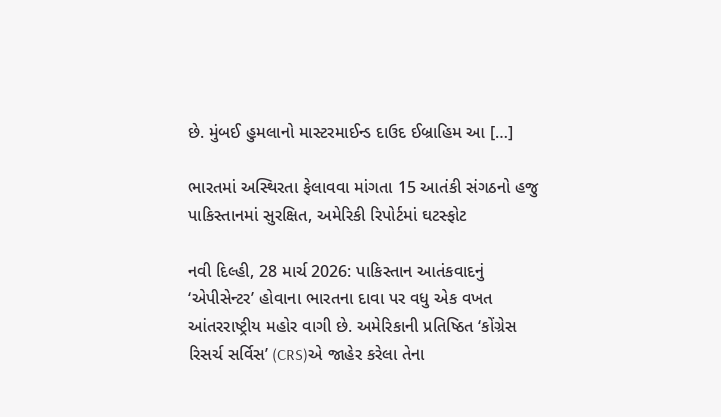છે. મુંબઈ હુમલાનો માસ્ટરમાઈન્ડ દાઉદ ઈબ્રાહિમ આ […]

ભારતમાં અસ્થિરતા ફેલાવવા માંગતા 15 આતંકી સંગઠનો હજુ પાકિસ્તાનમાં સુરક્ષિત, અમેરિકી રિપોર્ટમાં ઘટસ્ફોટ

નવી દિલ્હી, 28 માર્ચ 2026: પાકિસ્તાન આતંકવાદનું ‘એપીસેન્ટર’ હોવાના ભારતના દાવા પર વધુ એક વખત આંતરરાષ્ટ્રીય મહોર વાગી છે. અમેરિકાની પ્રતિષ્ઠિત ‘કોંગ્રેસ રિસર્ચ સર્વિસ’ (CRS)એ જાહેર કરેલા તેના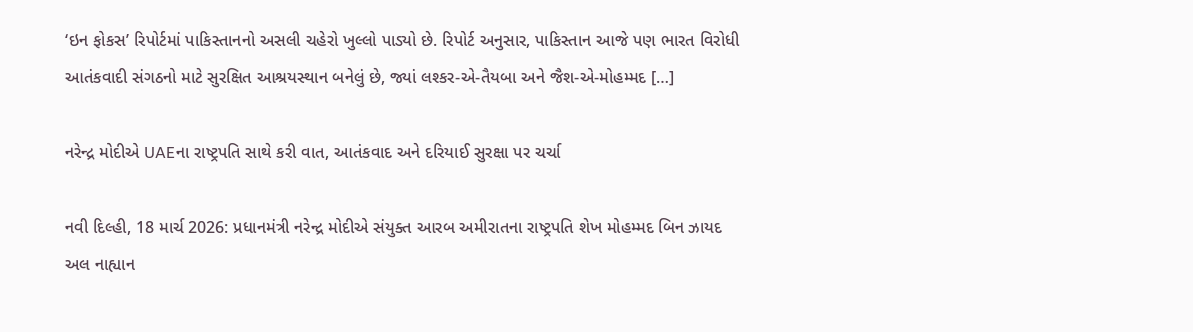‘ઇન ફોકસ’ રિપોર્ટમાં પાકિસ્તાનનો અસલી ચહેરો ખુલ્લો પાડ્યો છે. રિપોર્ટ અનુસાર, પાકિસ્તાન આજે પણ ભારત વિરોધી આતંકવાદી સંગઠનો માટે સુરક્ષિત આશ્રયસ્થાન બનેલું છે, જ્યાં લશ્કર-એ-તૈયબા અને જૈશ-એ-મોહમ્મદ […]

નરેન્દ્ર મોદીએ UAEના રાષ્ટ્રપતિ સાથે કરી વાત, આતંકવાદ અને દરિયાઈ સુરક્ષા પર ચર્ચા

નવી દિલ્હી, 18 માર્ચ 2026: પ્રધાનમંત્રી નરેન્દ્ર મોદીએ સંયુક્ત આરબ અમીરાતના રાષ્ટ્રપતિ શેખ મોહમ્મદ બિન ઝાયદ અલ નાહ્યાન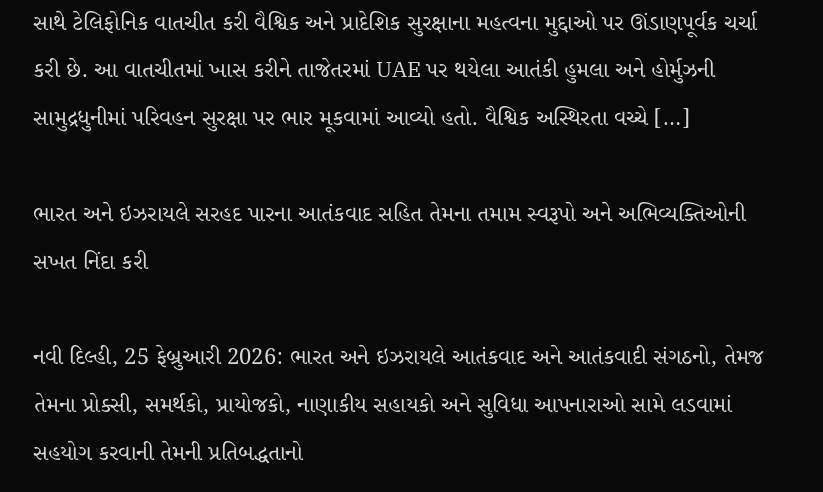સાથે ટેલિફોનિક વાતચીત કરી વૈશ્વિક અને પ્રાદેશિક સુરક્ષાના મહત્વના મુદ્દાઓ પર ઊંડાણપૂર્વક ચર્ચા કરી છે. આ વાતચીતમાં ખાસ કરીને તાજેતરમાં UAE પર થયેલા આતંકી હુમલા અને હોર્મુઝની સામુદ્રધુનીમાં પરિવહન સુરક્ષા પર ભાર મૂકવામાં આવ્યો હતો. વૈશ્વિક અસ્થિરતા વચ્ચે […]

ભારત અને ઇઝરાયલે સરહદ પારના આતંકવાદ સહિત તેમના તમામ સ્વરૂપો અને અભિવ્યક્તિઓની સખત નિંદા કરી

નવી દિલ્હી, 25 ફેબ્રુઆરી 2026: ભારત અને ઇઝરાયલે આતંકવાદ અને આતંકવાદી સંગઠનો, તેમજ તેમના પ્રોક્સી, સમર્થકો, પ્રાયોજકો, નાણાકીય સહાયકો અને સુવિધા આપનારાઓ સામે લડવામાં સહયોગ કરવાની તેમની પ્રતિબદ્ધતાનો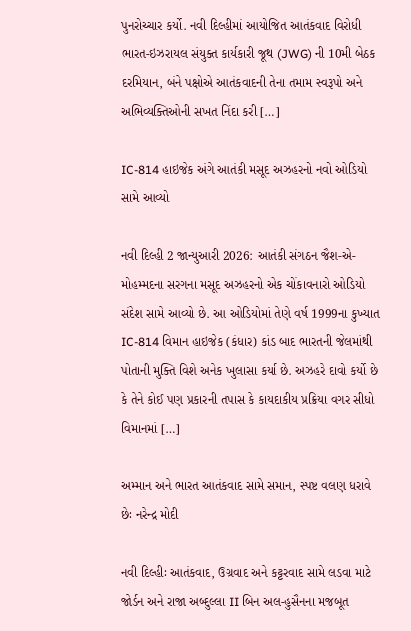પુનરોચ્ચાર કર્યો. નવી દિલ્હીમાં આયોજિત આતંકવાદ વિરોધી ભારત-ઇઝરાયલ સંયુક્ત કાર્યકારી જૂથ (JWG) ની 10મી બેઠક દરમિયાન, બંને પક્ષોએ આતંકવાદની તેના તમામ સ્વરૂપો અને અભિવ્યક્તિઓની સખત નિંદા કરી […]

IC-814 હાઇજેક અંગે આતંકી મસૂદ અઝહરનો નવો ઓડિયો સામે આવ્યો

નવી દિલ્હી 2 જાન્યુઆરી 2026: આતંકી સંગઠન જૈશ-એ-મોહમ્મદના સરગના મસૂદ અઝહરનો એક ચોંકાવનારો ઓડિયો સંદેશ સામે આવ્યો છે. આ ઓડિયોમાં તેણે વર્ષ 1999ના કુખ્યાત IC-814 વિમાન હાઇજેક (કંધાર) કાંડ બાદ ભારતની જેલમાંથી પોતાની મુક્તિ વિશે અનેક ખુલાસા કર્યા છે. અઝહરે દાવો કર્યો છે કે તેને કોઈ પણ પ્રકારની તપાસ કે કાયદાકીય પ્રક્રિયા વગર સીધો વિમાનમાં […]

અમ્માન અને ભારત આતંકવાદ સામે સમાન, સ્પષ્ટ વલણ ધરાવે છેઃ નરેન્દ્ર મોદી

નવી દિલ્હીઃ આતંકવાદ, ઉગ્રવાદ અને કટ્ટરવાદ સામે લડવા માટે જોર્ડન અને રાજા અબ્દુલ્લા II બિન અલ-હુસૈનના મજબૂત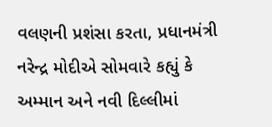વલણની પ્રશંસા કરતા, પ્રધાનમંત્રી નરેન્દ્ર મોદીએ સોમવારે કહ્યું કે અમ્માન અને નવી દિલ્લીમાં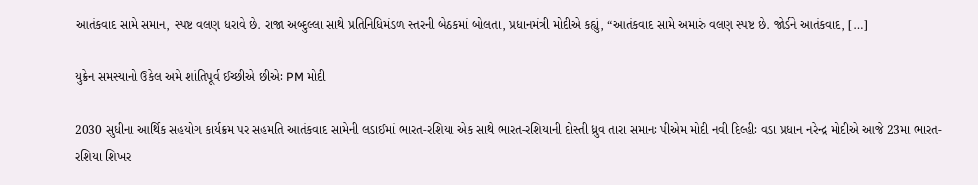આતંકવાદ સામે સમાન, સ્પષ્ટ વલણ ધરાવે છે. રાજા અબ્દુલ્લા સાથે પ્રતિનિધિમંડળ સ્તરની બેઠકમાં બોલતા, પ્રધાનમંત્રી મોદીએ કહ્યું, “આતંકવાદ સામે અમારું વલણ સ્પષ્ટ છે. જોર્ડને આતંકવાદ, […]

યુક્રેન સમસ્યાનો ઉકેલ અમે શાંતિપૂર્વ ઈચ્છીએ છીએઃ PM મોદી

2030 સુધીના આર્થિક સહયોગ કાર્યક્રમ પર સહમતિ આતંકવાદ સામેની લડાઈમાં ભારત-રશિયા એક સાથે ભારત-રશિયાની દોસ્તી ધ્રુવ તારા સમાનઃ પીએમ મોદી નવી દિલ્હીઃ વડા પ્રધાન નરેન્દ્ર મોદીએ આજે 23મા ભારત-રશિયા શિખર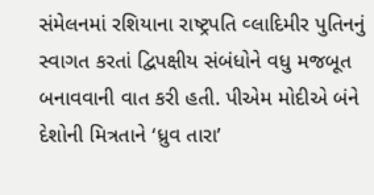સંમેલનમાં રશિયાના રાષ્ટ્રપતિ વ્લાદિમીર પુતિનનું સ્વાગત કરતાં દ્વિપક્ષીય સંબંધોને વધુ મજબૂત બનાવવાની વાત કરી હતી. પીએમ મોદીએ બંને દેશોની મિત્રતાને ‘ધ્રુવ તારા’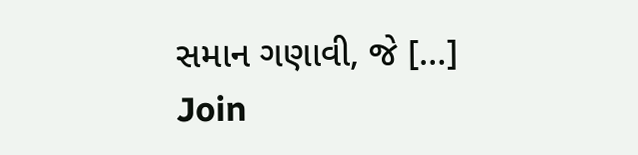સમાન ગણાવી, જે […]
Join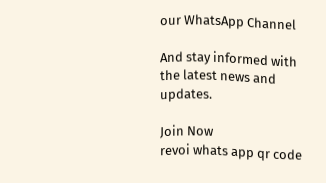our WhatsApp Channel

And stay informed with the latest news and updates.

Join Now
revoi whats app qr code